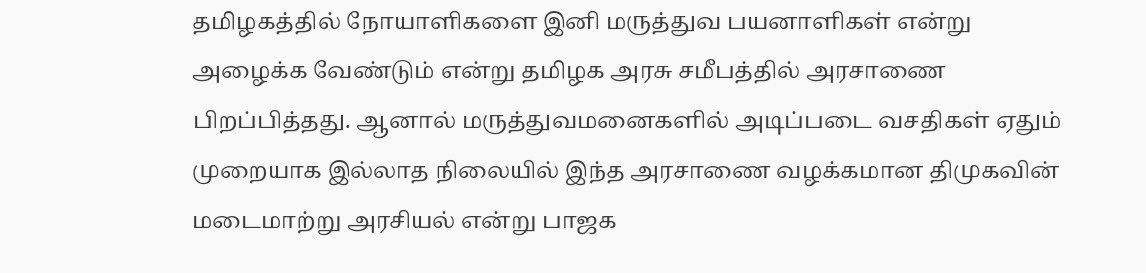தமிழகத்தில் நோயாளிகளை இனி மருத்துவ பயனாளிகள் என்று அழைக்க வேண்டும் என்று தமிழக அரசு சமீபத்தில் அரசாணை பிறப்பித்தது. ஆனால் மருத்துவமனைகளில் அடிப்படை வசதிகள் ஏதும் முறையாக இல்லாத நிலையில் இந்த அரசாணை வழக்கமான திமுகவின் மடைமாற்று அரசியல் என்று பாஜக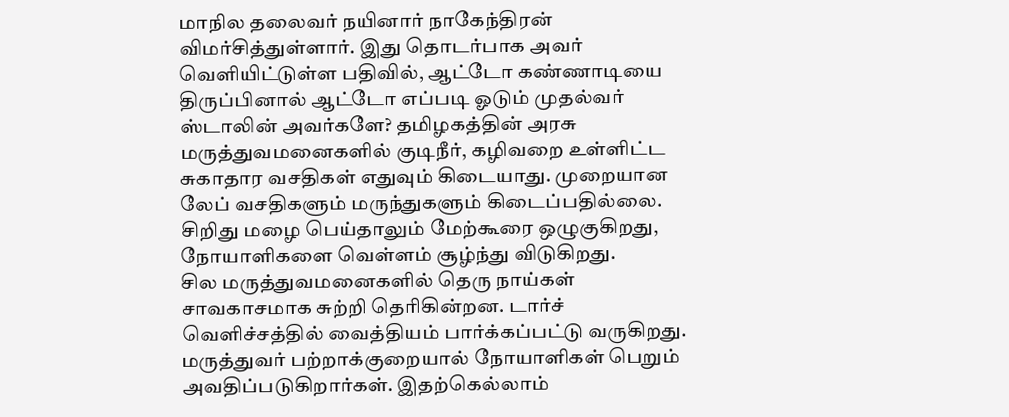மாநில தலைவர் நயினார் நாகேந்திரன் விமர்சித்துள்ளார். இது தொடர்பாக அவர் வெளியிட்டுள்ள பதிவில், ஆட்டோ கண்ணாடியை திருப்பினால் ஆட்டோ எப்படி ஓடும் முதல்வர் ஸ்டாலின் அவர்களே? தமிழகத்தின் அரசு மருத்துவமனைகளில் குடிநீர், கழிவறை உள்ளிட்ட சுகாதார வசதிகள் எதுவும் கிடையாது. முறையான லேப் வசதிகளும் மருந்துகளும் கிடைப்பதில்லை. சிறிது மழை பெய்தாலும் மேற்கூரை ஒழுகுகிறது, நோயாளிகளை வெள்ளம் சூழ்ந்து விடுகிறது.
சில மருத்துவமனைகளில் தெரு நாய்கள் சாவகாசமாக சுற்றி தெரிகின்றன. டார்ச் வெளிச்சத்தில் வைத்தியம் பார்க்கப்பட்டு வருகிறது. மருத்துவர் பற்றாக்குறையால் நோயாளிகள் பெறும் அவதிப்படுகிறார்கள். இதற்கெல்லாம்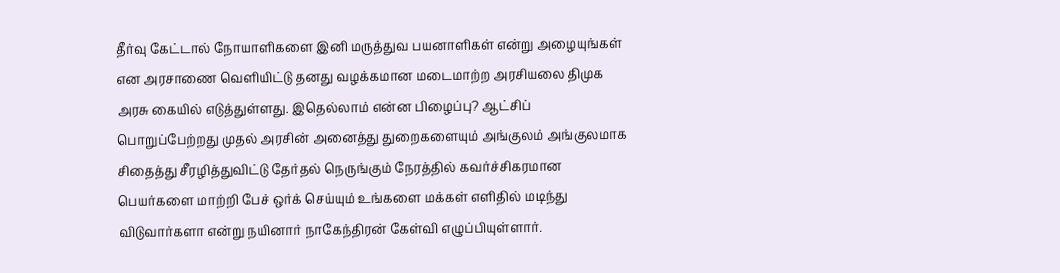தீர்வு கேட்டால் நோயாளிகளை இனி மருத்துவ பயனாளிகள் என்று அழையுங்கள் என அரசாணை வெளியிட்டு தனது வழக்கமான மடைமாற்ற அரசியலை திமுக அரசு கையில் எடுத்துள்ளது. இதெல்லாம் என்ன பிழைப்பு? ஆட்சிப் பொறுப்பேற்றது முதல் அரசின் அனைத்து துறைகளையும் அங்குலம் அங்குலமாக சிதைத்து சீரழித்துவிட்டு தேர்தல் நெருங்கும் நேரத்தில் கவர்ச்சிகரமான பெயர்களை மாற்றி பேச் ஒர்க் செய்யும் உங்களை மக்கள் எளிதில் மடிந்து விடுவார்களா என்று நயினார் நாகேந்திரன் கேள்வி எழுப்பியுள்ளார்.